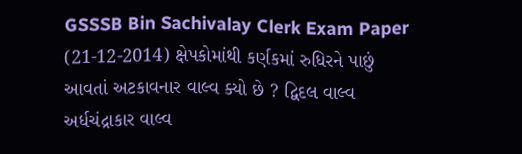GSSSB Bin Sachivalay Clerk Exam Paper (21-12-2014) ક્ષેપકોમાંથી કર્ણકમાં રુધિરને પાછું આવતાં અટકાવનાર વાલ્વ ક્યો છે ? દ્વિદલ વાલ્વ અર્ધચંદ્રાકાર વાલ્વ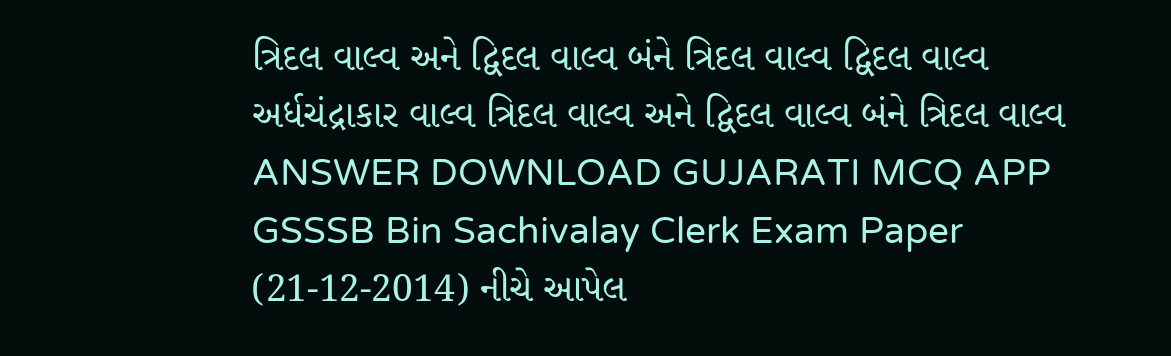ત્રિદલ વાલ્વ અને દ્વિદલ વાલ્વ બંને ત્રિદલ વાલ્વ દ્વિદલ વાલ્વ અર્ધચંદ્રાકાર વાલ્વ ત્રિદલ વાલ્વ અને દ્વિદલ વાલ્વ બંને ત્રિદલ વાલ્વ ANSWER DOWNLOAD GUJARATI MCQ APP
GSSSB Bin Sachivalay Clerk Exam Paper (21-12-2014) નીચે આપેલ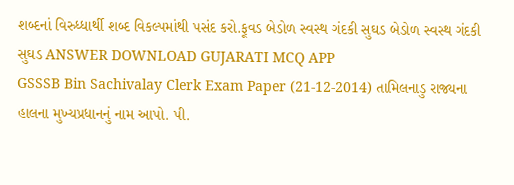શબ્દનાં વિરુધ્ધાર્થી શબ્દ વિકલ્પમાંથી પસંદ કરો.ફૂવડ બેડોળ સ્વસ્થ ગંદકી સુઘડ બેડોળ સ્વસ્થ ગંદકી સુઘડ ANSWER DOWNLOAD GUJARATI MCQ APP
GSSSB Bin Sachivalay Clerk Exam Paper (21-12-2014) તામિલનાડુ રાજ્યના હાલના મુખ્યપ્રધાનનું નામ આપો. પી.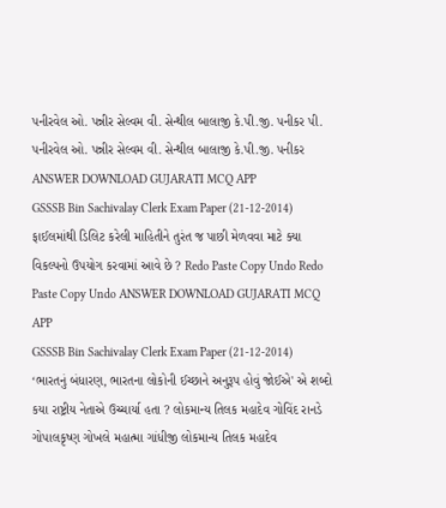પનીરવેલ ઓ. પન્નીર સેલ્વમ વી. સેન્થીલ બાલાજી કે.પી.જી. પનીકર પી. પનીરવેલ ઓ. પન્નીર સેલ્વમ વી. સેન્થીલ બાલાજી કે.પી.જી. પનીકર ANSWER DOWNLOAD GUJARATI MCQ APP
GSSSB Bin Sachivalay Clerk Exam Paper (21-12-2014) ફાઈલમાંથી ડિલિટ કરેલી માહિતીને તુરંત જ પાછી મેળવવા માટે ક્યા વિકલ્પનો ઉપયોગ કરવામાં આવે છે ? Redo Paste Copy Undo Redo Paste Copy Undo ANSWER DOWNLOAD GUJARATI MCQ APP
GSSSB Bin Sachivalay Clerk Exam Paper (21-12-2014) ‘ભારતનું બંધારણ, ભારતના લોકોની ઈચ્છાને અનુરૂપ હોવું જોઈએ' એ શબ્દો કયા રાષ્ટ્રીય નેતાએ ઉચ્ચાર્યા હતા ? લોકમાન્ય તિલક મહાદેવ ગોવિંદ રાનડે ગોપાલકૃષ્ણ ગોખલે મહાત્મા ગાંધીજી લોકમાન્ય તિલક મહાદેવ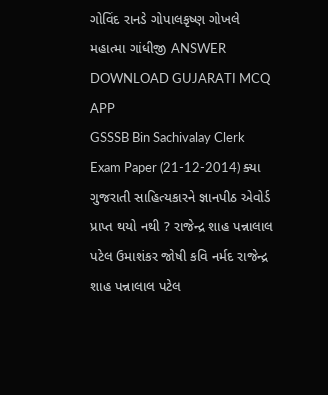ગોવિંદ રાનડે ગોપાલકૃષ્ણ ગોખલે મહાત્મા ગાંધીજી ANSWER DOWNLOAD GUJARATI MCQ APP
GSSSB Bin Sachivalay Clerk Exam Paper (21-12-2014) ક્યા ગુજરાતી સાહિત્યકારને જ્ઞાનપીઠ એવોર્ડ પ્રાપ્ત થયો નથી ? રાજેન્દ્ર શાહ પન્નાલાલ પટેલ ઉમાશંકર જોષી કવિ નર્મદ રાજેન્દ્ર શાહ પન્નાલાલ પટેલ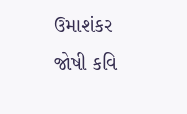ઉમાશંકર જોષી કવિ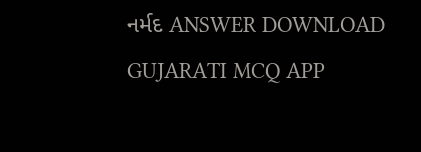નર્મદ ANSWER DOWNLOAD GUJARATI MCQ APP